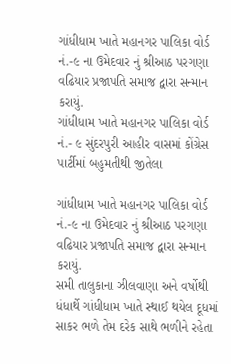ગાંધીધામ ખાતે મહાનગર પાલિકા વોર્ડ નં.-૯ ના ઉમેદવાર નું શ્રીઆઠ પરગણા વઢિયાર પ્રજાપતિ સમાજ દ્વારા સન્માન કરાયું.
ગાંધીધામ ખાતે મહાનગર પાલિકા વોર્ડ નં.- ૯ સુંદરપુરી આહીર વાસમાં કોંગ્રેસ પાર્ટીમાં બહુમતીથી જીતેલા

ગાંધીધામ ખાતે મહાનગર પાલિકા વોર્ડ નં.-૯ ના ઉમેદવાર નું શ્રીઆઠ પરગણા વઢિયાર પ્રજાપતિ સમાજ દ્વારા સન્માન કરાયું.
સમી તાલુકાના ઝીલવાણા અને વર્ષોથી ધંધાર્થે ગાંધીધામ ખાતે સ્થાઈ થયેલ દૂધમાં સાકર ભળે તેમ દરેક સાથે ભળીને રહેતા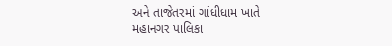અને તાજેતરમાં ગાંધીધામ ખાતે મહાનગર પાલિકા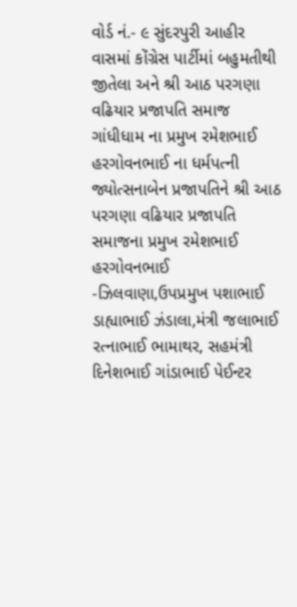વોર્ડ નં.- ૯ સુંદરપુરી આહીર વાસમાં કોંગ્રેસ પાર્ટીમાં બહુમતીથી જીતેલા અને શ્રી આઠ પરગણા વઢિયાર પ્રજાપતિ સમાજ ગાંધીધામ ના પ્રમુખ રમેશભાઈ હરગોવનભાઈ ના ધર્મપત્ની જ્યોત્સનાબેન પ્રજાપતિને શ્રી આઠ પરગણા વઢિયાર પ્રજાપતિ સમાજના પ્રમુખ રમેશભાઈ હરગોવનભાઈ -ઝિલવાણા,ઉપપ્રમુખ પશાભાઈ ડાહ્યાભાઈ ઝંડાલા,મંત્રી જલાભાઈ રત્નાભાઈ ભામાથર, સહમંત્રી દિનેશભાઈ ગાંડાભાઈ પેઈન્ટર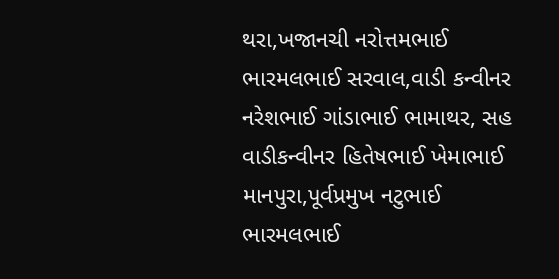થરા,ખજાનચી નરોત્તમભાઈ ભારમલભાઈ સરવાલ,વાડી કન્વીનર નરેશભાઈ ગાંડાભાઈ ભામાથર, સહ વાડીકન્વીનર હિતેષભાઈ ખેમાભાઈ માનપુરા,પૂર્વપ્રમુખ નટુભાઈ ભારમલભાઈ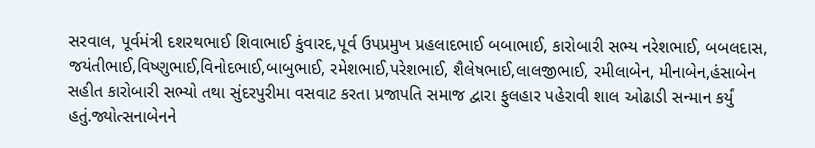સરવાલ, પૂર્વમંત્રી દશરથભાઈ શિવાભાઈ કુંવારદ,પૂર્વ ઉપપ્રમુખ પ્રહલાદભાઈ બબાભાઈ, કારોબારી સભ્ય નરેશભાઈ, બબલદાસ, જયંતીભાઈ,વિષ્ણુભાઈ,વિનોદભાઈ,બાબુભાઈ, રમેશભાઈ,પરેશભાઈ, શૈલેષભાઈ,લાલજીભાઈ, રમીલાબેન, મીનાબેન,હંસાબેન સહીત કારોબારી સભ્યો તથા સુંદરપુરીમા વસવાટ કરતા પ્રજાપતિ સમાજ દ્વારા ફુલહાર પહેરાવી શાલ ઓઢાડી સન્માન કર્યું હતું.જ્યોત્સનાબેનને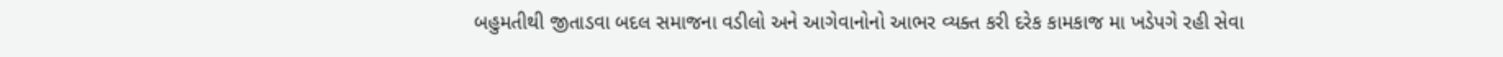બહુમતીથી જીતાડવા બદલ સમાજના વડીલો અને આગેવાનોનો આભર વ્યક્ત કરી દરેક કામકાજ મા ખડેપગે રહી સેવા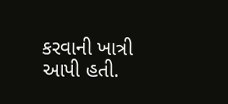કરવાની ખાત્રી આપી હતી.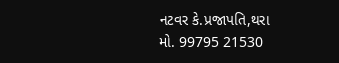નટવર કે.પ્રજાપતિ,થરા
મો. 99795 21530